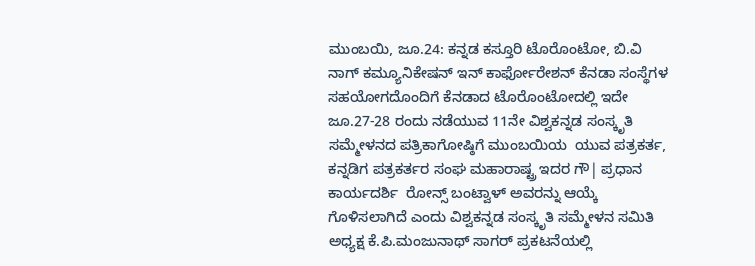ಮುಂಬಯಿ, ಜೂ.24: ಕನ್ನಡ ಕಸ್ತೂರಿ ಟೊರೊಂಟೋ, ಬಿ.ವಿ ನಾಗ್ ಕಮ್ಯೂನಿಕೇಷನ್ ಇನ್ ಕಾರ್ಫೋರೇಶನ್ ಕೆನಡಾ ಸಂಸ್ಥೆಗಳ ಸಹಯೋಗದೊಂದಿಗೆ ಕೆನಡಾದ ಟೊರೊಂಟೋದಲ್ಲಿ ಇದೇ ಜೂ.27-28 ರಂದು ನಡೆಯುವ 11ನೇ ವಿಶ್ವಕನ್ನಡ ಸಂಸ್ಕೃತಿ ಸಮ್ಮೇಳನದ ಪತ್ರಿಕಾಗೋಷ್ಠಿಗೆ ಮುಂಬಯಿಯ  ಯುವ ಪತ್ರಕರ್ತ, ಕನ್ನಡಿಗ ಪತ್ರಕರ್ತರ ಸಂಘ ಮಹಾರಾಷ್ಟ್ರ ಇದರ ಗೌ| ಪ್ರಧಾನ ಕಾರ್ಯದರ್ಶಿ  ರೋನ್ಸ್ ಬಂಟ್ವಾಳ್ ಅವರನ್ನು ಆಯ್ಕೆ ಗೊಳಿಸಲಾಗಿದೆ ಎಂದು ವಿಶ್ವಕನ್ನಡ ಸಂಸ್ಕೃತಿ ಸಮ್ಮೇಳನ ಸಮಿತಿ ಅಧ್ಯಕ್ಷ ಕೆ.ಪಿ.ಮಂಜುನಾಥ್ ಸಾಗರ್ ಪ್ರಕಟನೆಯಲ್ಲಿ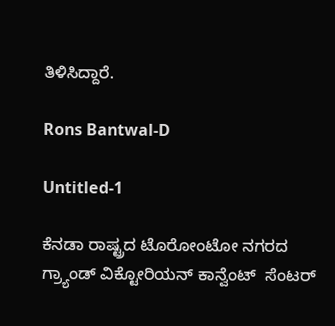ತಿಳಿಸಿದ್ದಾರೆ.

Rons Bantwal-D

Untitled-1

ಕೆನಡಾ ರಾಷ್ಟ್ರದ ಟೊರೋಂಟೋ ನಗರದ ಗ್ರ್ಯಾಂಡ್ ವಿಕ್ಟೋರಿಯನ್ ಕಾನ್ವೆಂಟ್  ಸೆಂಟರ್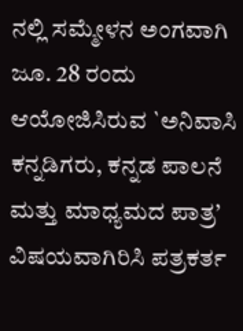ನಲ್ಲಿ ಸಮ್ಮೇಳನ ಅಂಗವಾಗಿ ಜೂ. 28 ರಂದು ಆಯೋಜಿಸಿರುವ `ಅನಿವಾಸಿ ಕನ್ನಡಿಗರು, ಕನ್ನಡ ಪಾಲನೆ ಮತ್ತು ಮಾಧ್ಯಮದ ಪಾತ್ರ’ ವಿಷಯವಾಗಿರಿಸಿ ಪತ್ರಕರ್ತ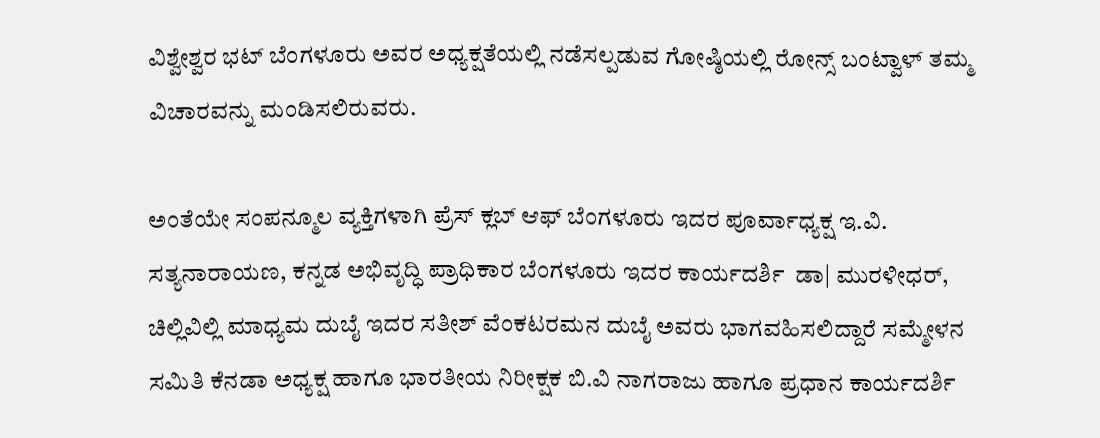ವಿಶ್ವೇಶ್ವರ ಭಟ್ ಬೆಂಗಳೂರು ಅವರ ಅಧ್ಯಕ್ಷತೆಯಲ್ಲಿ ನಡೆಸಲ್ಪಡುವ ಗೋಷ್ಠಿಯಲ್ಲಿ ರೋನ್ಸ್ ಬಂಟ್ವಾಳ್ ತಮ್ಮ ವಿಚಾರವನ್ನು ಮಂಡಿಸಲಿರುವರು.

ಅಂತೆಯೇ ಸಂಪನ್ಮೂಲ ವ್ಯಕ್ತಿಗಳಾಗಿ ಪ್ರೆಸ್ ಕ್ಲಬ್ ಆಫ್ ಬೆಂಗಳೂರು ಇದರ ಪೂರ್ವಾಧ್ಯಕ್ಷ ಇ.ವಿ. ಸತ್ಯನಾರಾಯಣ, ಕನ್ನಡ ಅಭಿವೃದ್ಧಿ ಪ್ರಾಧಿಕಾರ ಬೆಂಗಳೂರು ಇದರ ಕಾರ್ಯದರ್ಶಿ  ಡಾ| ಮುರಳೀಧರ್,  ಚಿಲ್ಲಿವಿಲ್ಲಿ ಮಾಧ್ಯಮ ದುಬೈ ಇದರ ಸತೀಶ್ ವೆಂಕಟರಮನ ದುಬೈ ಅವರು ಭಾಗವಹಿಸಲಿದ್ದಾರೆ ಸಮ್ಮೇಳನ ಸಮಿತಿ ಕೆನಡಾ ಅಧ್ಯಕ್ಷ ಹಾಗೂ ಭಾರತೀಯ ನಿರೀಕ್ಷಕ ಬಿ.ವಿ ನಾಗರಾಜು ಹಾಗೂ ಪ್ರಧಾನ ಕಾರ್ಯದರ್ಶಿ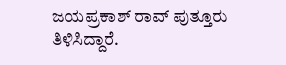ಜಯಪ್ರಕಾಶ್ ರಾವ್ ಪುತ್ತೂರು ತಿಳಿಸಿದ್ದಾರೆ.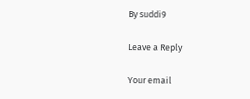By suddi9

Leave a Reply

Your email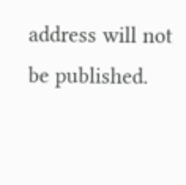address will not be published.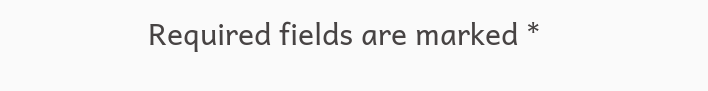Required fields are marked *